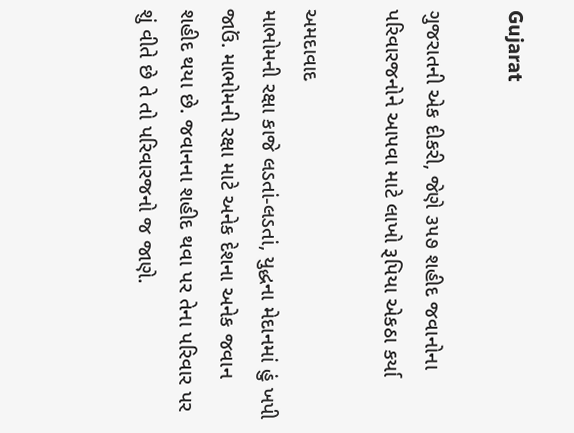Gujarat

ગુજરાતની એક દીકરી, જેણે ૩૫૭ શહીદ જવાનોના પરિવારજનોને આપવા માટે લાખો રૂપિયા એકઠા કર્યા

અમદાવાદ
માભોમની રક્ષા કાજે લડતાં-લડતાં, યુદ્ધના મેદાનમાં હું ખપી જાઉં. માભોમની રક્ષા માટે અનેક દેશના અનેક જવાન શહીદ થયા છે. જવાનના શહીદ થવા પર તેના પરિવાર પર શું વીતે છે તે તો પરિવારજનો જ જાણે.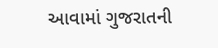આવામાં ગુજરાતની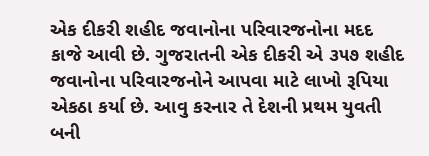એક દીકરી શહીદ જવાનોના પરિવારજનોના મદદ કાજે આવી છે. ગુજરાતની એક દીકરી એ ૩૫૭ શહીદ જવાનોના પરિવારજનોને આપવા માટે લાખો રૂપિયા એકઠા કર્યા છે. આવુ કરનાર તે દેશની પ્રથમ યુવતી બની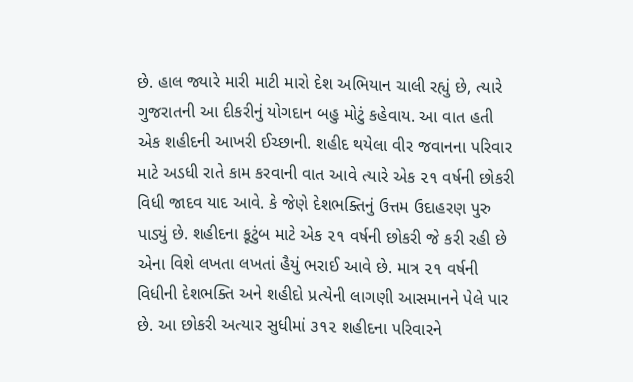છે. હાલ જ્યારે મારી માટી મારો દેશ અભિયાન ચાલી રહ્યું છે, ત્યારે ગુજરાતની આ દીકરીનું યોગદાન બહુ મોટું કહેવાય. આ વાત હતી એક શહીદની આખરી ઈચ્છાની. શહીદ થયેલા વીર જવાનના પરિવાર માટે અડધી રાતે કામ કરવાની વાત આવે ત્યારે એક ૨૧ વર્ષની છોકરી વિધી જાદવ યાદ આવે. કે જેણે દેશભક્તિનું ઉત્તમ ઉદાહરણ પુરુ પાડ્યું છે. શહીદના કૂટુંબ માટે એક ૨૧ વર્ષની છોકરી જે કરી રહી છે એના વિશે લખતા લખતાં હૈયું ભરાઈ આવે છે. માત્ર ૨૧ વર્ષની વિધીની દેશભક્તિ અને શહીદો પ્રત્યેની લાગણી આસમાનને પેલે પાર છે. આ છોકરી અત્યાર સુધીમાં ૩૧૨ શહીદના પરિવારને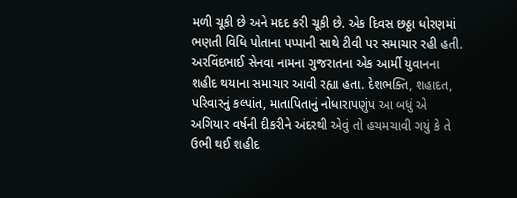મળી ચૂકી છે અને મદદ કરી ચૂકી છે. એક દિવસ છઠ્ઠા ધોરણમાં ભણતી વિધિ પોતાના પપ્પાની સાથે ટીવી પર સમાચાર રહી હતી. અરવિંદભાઈ સેનવા નામના ગુજરાતના એક આર્મી યુવાનના શહીદ થયાના સમાચાર આવી રહ્યા હતા. દેશભક્તિ, શહાદત, પરિવારનું કલ્પાંત, માતાપિતાનું નોધારાપણુંપ આ બધું એ અગિયાર વર્ષની દીકરીને અંદરથી એવું તો હચમચાવી ગયું કે તે ઉભી થઈ શહીદ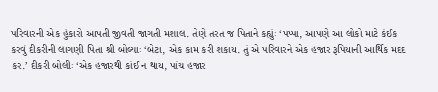પરિવારની એક હુંકારો આપતી જીવતી જાગતી મશાલ. તેણે તરત જ પિતાને કહ્યુંઃ ‘પપ્પા, આપણે આ લોકો માટે કંઈક કરવું દીકરીની લાગણી પિતા શ્રી બોલ્યાઃ ‘બેટા, એક કામ કરી શકાય. તું એ પરિવારને એક હજાર રૂપિયાની આર્થિક મદદ કર.’ દીકરી બોલીઃ ‘એક હજારથી કાંઈ ન થાય, પાંચ હજાર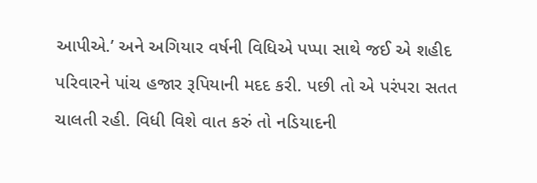આપીએ.’ અને અગિયાર વર્ષની વિધિએ પપ્પા સાથે જઈ એ શહીદ પરિવારને પાંચ હજાર રૂપિયાની મદદ કરી. પછી તો એ પરંપરા સતત ચાલતી રહી. વિધી વિશે વાત કરું તો નડિયાદની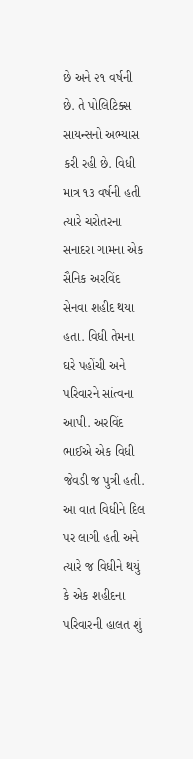છે અને ૨૧ વર્ષની છે. તે પોલિટિક્સ સાયન્સનો અભ્યાસ કરી રહી છે. વિધી માત્ર ૧૩ વર્ષની હતી ત્યારે ચરોતરના સનાદરા ગામના એક સૈનિક અરવિંદ સેનવા શહીદ થયા હતા. વિધી તેમના ઘરે પહોંચી અને પરિવારને સાંત્વના આપી. અરવિંદ ભાઈએ એક વિધી જેવડી જ પુત્રી હતી. આ વાત વિધીને દિલ પર લાગી હતી અને ત્યારે જ વિધીને થયું કે એક શહીદના પરિવારની હાલત શું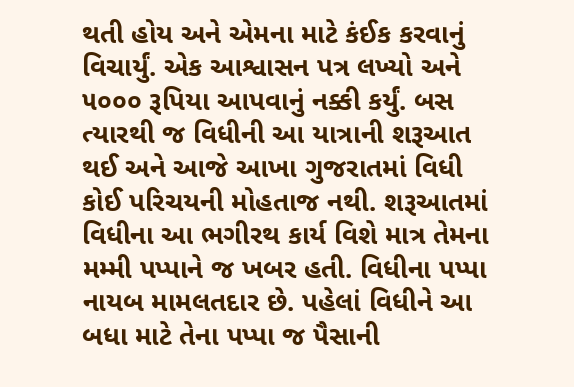થતી હોય અને એમના માટે કંઈક કરવાનું વિચાર્યું. એક આશ્વાસન પત્ર લખ્યો અને ૫૦૦૦ રૂપિયા આપવાનું નક્કી કર્યું. બસ ત્યારથી જ વિધીની આ યાત્રાની શરૂઆત થઈ અને આજે આખા ગુજરાતમાં વિધી કોઈ પરિચયની મોહતાજ નથી. શરૂઆતમાં વિધીના આ ભગીરથ કાર્ય વિશે માત્ર તેમના મમ્મી પપ્પાને જ ખબર હતી. વિધીના પપ્પા નાયબ મામલતદાર છે. પહેલાં વિધીને આ બધા માટે તેના પપ્પા જ પૈસાની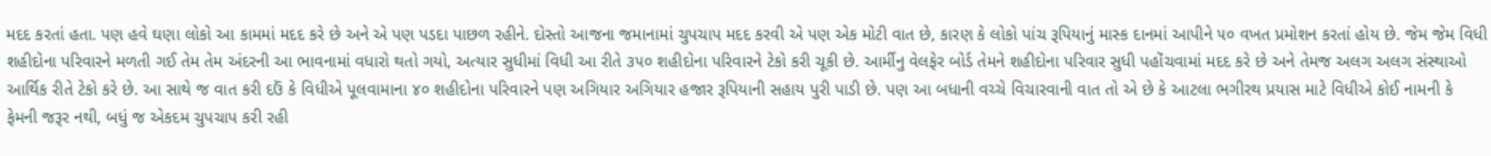મદદ કરતાં હતા. પણ હવે ઘણા લોકો આ કામમાં મદદ કરે છે અને એ પણ પડદા પાછળ રહીને. દોસ્તો આજના જમાનામાં ચુપચાપ મદદ કરવી એ પણ એક મોટી વાત છે, કારણ કે લોકો પાંચ રૂપિયાનું માસ્ક દાનમાં આપીને ૫૦ વખત પ્રમોશન કરતાં હોય છે. જેમ જેમ વિધી શહીદોના પરિવારને મળતી ગઈ તેમ તેમ અંદરની આ ભાવનામાં વધારો થતો ગયો, અત્યાર સુધીમાં વિધી આ રીતે ૩૫૦ શહીદોના પરિવારને ટેકો કરી ચૂકી છે. આર્મીનુ વેલફેર બોર્ડ તેમને શહીદોના પરિવાર સુધી પહોંચવામાં મદદ કરે છે અને તેમજ અલગ અલગ સંસ્થાઓ આર્થિક રીતે ટેકો કરે છે. આ સાથે જ વાત કરી દઉં કે વિધીએ પૂલવામાના ૪૦ શહીદોના પરિવારને પણ અગિયાર અગિયાર હજાર રૂપિયાની સહાય પુરી પાડી છે. પણ આ બધાની વચ્ચે વિચારવાની વાત તો એ છે કે આટલા ભગીરથ પ્રયાસ માટે વિધીએ કોઈ નામની કે ફેમની જરૂર નથી, બધું જ એકદમ ચુપચાપ કરી રહી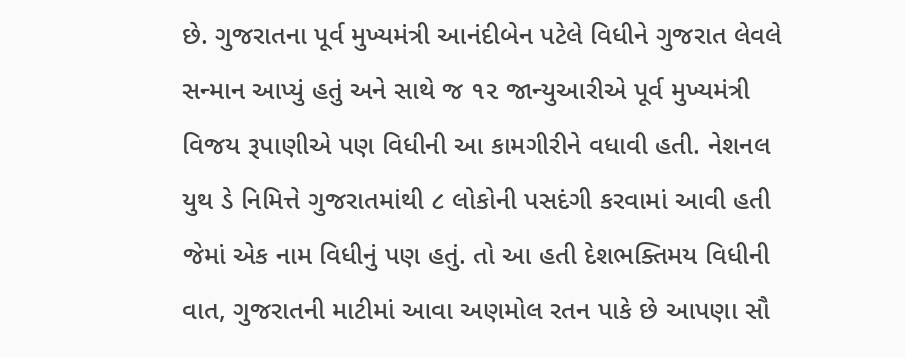છે. ગુજરાતના પૂર્વ મુખ્યમંત્રી આનંદીબેન પટેલે વિધીને ગુજરાત લેવલે સન્માન આપ્યું હતું અને સાથે જ ૧૨ જાન્યુઆરીએ પૂર્વ મુખ્યમંત્રી વિજય રૂપાણીએ પણ વિધીની આ કામગીરીને વધાવી હતી. નેશનલ યુથ ડે નિમિત્તે ગુજરાતમાંથી ૮ લોકોની પસદંગી કરવામાં આવી હતી જેમાં એક નામ વિધીનું પણ હતું. તો આ હતી દેશભક્તિમય વિધીની વાત, ગુજરાતની માટીમાં આવા અણમોલ રતન પાકે છે આપણા સૌ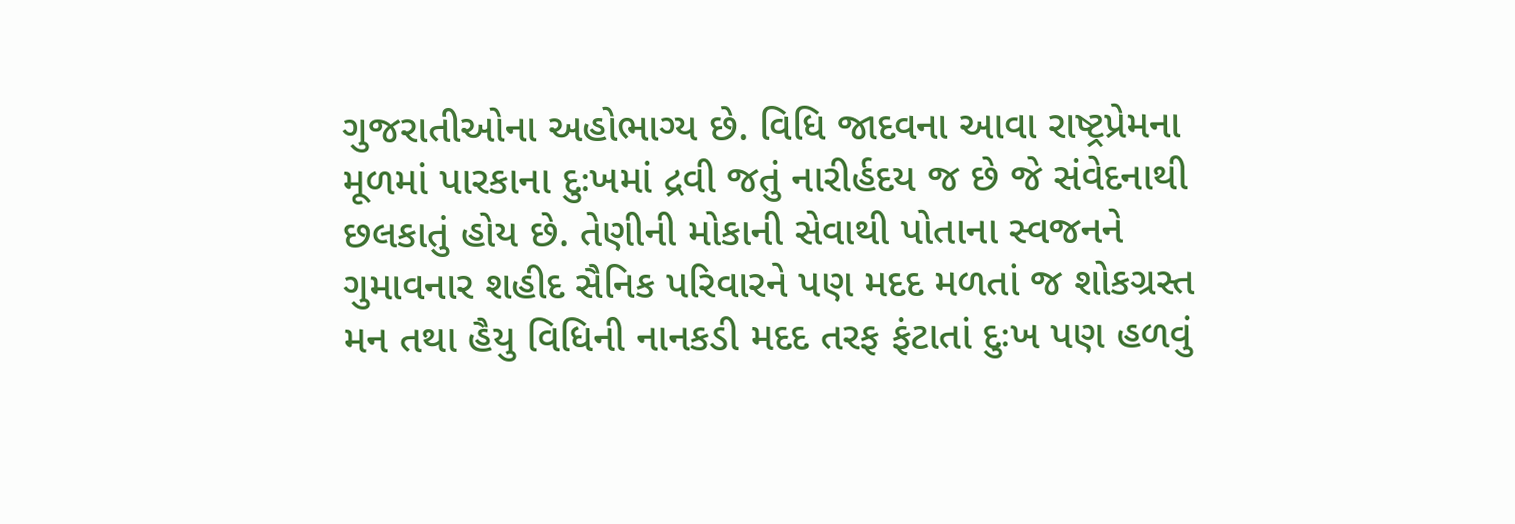ગુજરાતીઓના અહોભાગ્ય છે. વિધિ જાદવના આવા રાષ્ટ્રપ્રેમના મૂળમાં પારકાના દુઃખમાં દ્રવી જતું નારીર્હદય જ છે જે સંવેદનાથી છલકાતું હોય છે. તેણીની મોકાની સેવાથી પોતાના સ્વજનને ગુમાવનાર શહીદ સૈનિક પરિવારને પણ મદદ મળતાં જ શોકગ્રસ્ત મન તથા હૈયુ વિધિની નાનકડી મદદ તરફ ફંટાતાં દુઃખ પણ હળવું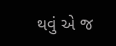થવું એ જ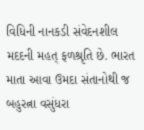વિધિની નાનકડી સંવેદનશીલ મદદની મહત્‌ ફળશ્રૃતિ છે. ભારત માતા આવા ઉમદા સંતાનોથી જ બહુરત્ના વસુંધરા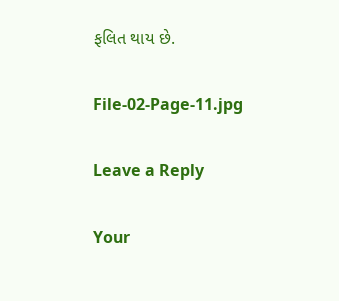ફલિત થાય છે.

File-02-Page-11.jpg

Leave a Reply

Your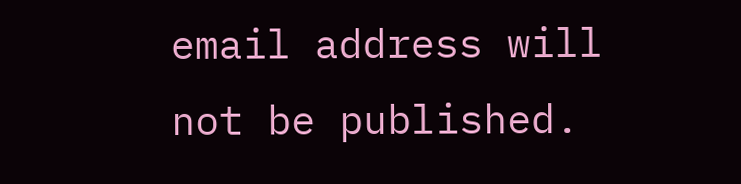email address will not be published.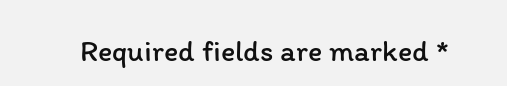Required fields are marked *